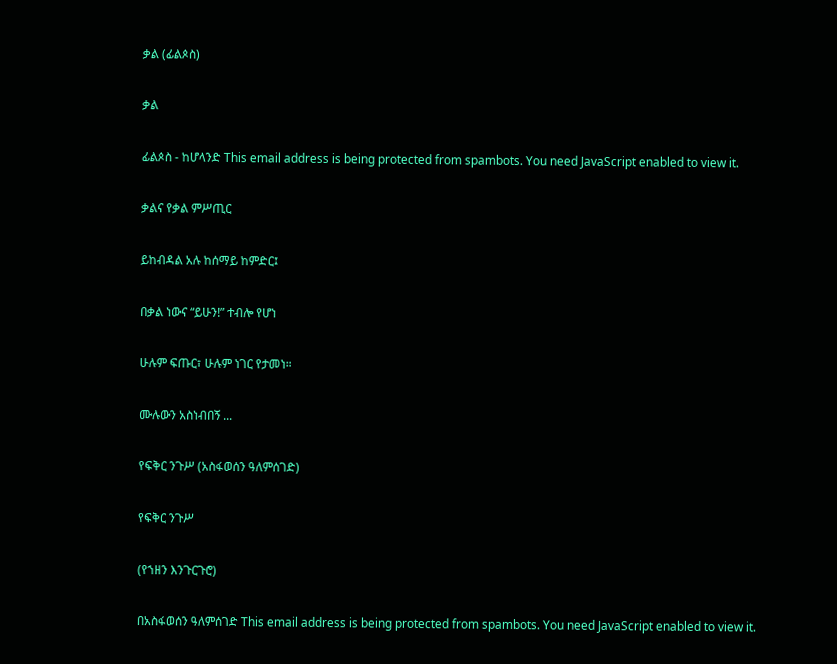ቃል (ፊልጶስ)

ቃል

ፊልጶስ - ከሆላንድ This email address is being protected from spambots. You need JavaScript enabled to view it.

ቃልና የቃል ምሥጢር

ይከብዳል አሉ ከሰማይ ከምድር፤

በቃል ነውና “ይሁን!” ተብሎ የሆነ

ሁሉም ፍጡር፣ ሁሉም ነገር የታመነ።

ሙሉውን አስነብበኝ ...

የፍቅር ንጉሥ (አስፋወሰን ዓለምሰገድ)

የፍቅር ንጉሥ

(የኀዘን እንጉርጉሮ)

በአስፋወሰን ዓለምሰገድ This email address is being protected from spambots. You need JavaScript enabled to view it.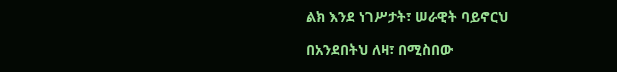ልክ እንደ ነገሥታት፣ ሠራዊት ባይኖርህ

በአንደበትህ ለዛ፣ በሚስበው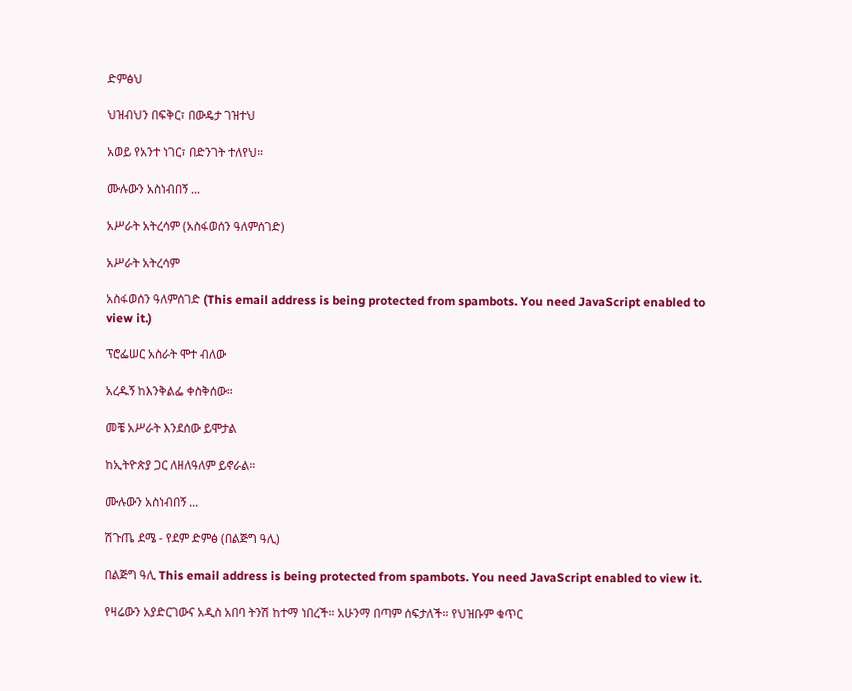ድምፅህ

ህዝብህን በፍቅር፣ በውዴታ ገዝተህ

አወይ የአንተ ነገር፣ በድንገት ተለየህ።

ሙሉውን አስነብበኝ ...

አሥራት አትረሳም (አስፋወሰን ዓለምሰገድ)

አሥራት አትረሳም

አስፋወሰን ዓለምሰገድ (This email address is being protected from spambots. You need JavaScript enabled to view it.)

ፕሮፌሠር አስራት ሞተ ብለው

አረዱኝ ከእንቅልፌ ቀስቅሰው።

መቼ አሥራት እንደሰው ይሞታል

ከኢትዮጵያ ጋር ለዘለዓለም ይኖራል።

ሙሉውን አስነብበኝ ...

ሽጉጤ ደሜ - የደም ድምፅ (በልጅግ ዓሊ)

በልጅግ ዓሊ This email address is being protected from spambots. You need JavaScript enabled to view it.

የዛሬውን አያድርገውና አዲስ አበባ ትንሽ ከተማ ነበረች። አሁንማ በጣም ሰፍታለች። የህዝቡም ቁጥር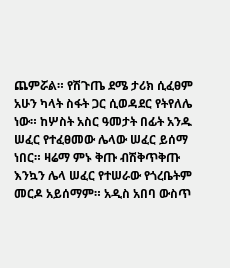ጨምሯል። የሽጉጤ ደሜ ታሪክ ሲፈፀም አሁን ካላት ስፋት ጋር ሲወዳደር የትየለሌ ነው። ከሦስት አስር ዓመታት በፊት አንዱ ሠፈር የተፈፀመው ሌላው ሠፈር ይሰማ ነበር። ዛሬማ ምኑ ቅጡ ብሽቅጥቅጡ እንኳን ሌላ ሠፈር የተሠራው የጎረቤትም መርዶ አይሰማም። አዲስ አበባ ውስጥ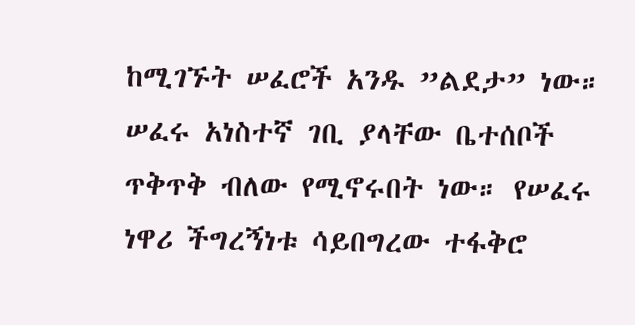ከሚገኙት ሠፈሮች አንዱ ”ልደታ” ነው። ሠፈሩ አነስተኛ ገቢ ያላቸው ቤተሰቦች ጥቅጥቅ ብለው የሚኖሩበት ነው። የሠፈሩ ነዋሪ ችግረኝነቱ ሳይበግረው ተፋቅሮ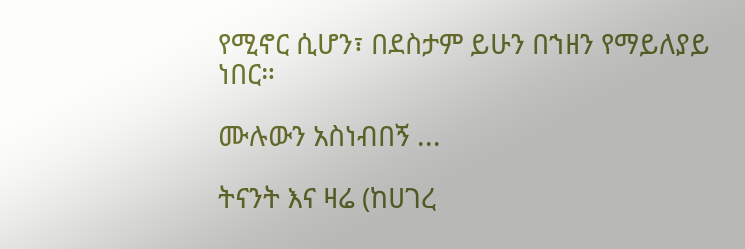የሚኖር ሲሆን፣ በደስታም ይሁን በኀዘን የማይለያይ ነበር።

ሙሉውን አስነብበኝ ...

ትናንት እና ዛሬ (ከሀገረ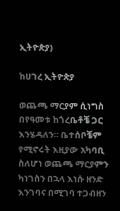ኢትዮጵያ)

ከሀገረ ኢትዮጵያ

ወጨጫ ማርያም ሲነግስ በየዓመቱ ከጎረቤቶቼ ጋር እንሄዳለን። ቤተሰቦቼም የሚኖሩት እዚያው አካባቢ ስለሆነ ወጨጫ ማርያምን ካነገስን በኋላ እነሱ ዘንድ እንገባና በሚገባ ተጋብዘን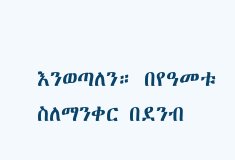እንወጣለን። በየዓመቱ ስለማንቀር በደንብ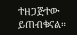ተዘጋጅተው ይጠብቁናል።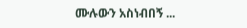ሙሉውን አስነብበኝ ...